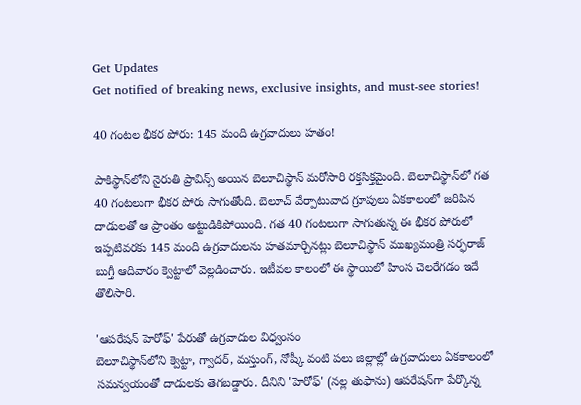Get Updates
Get notified of breaking news, exclusive insights, and must-see stories!

40 గంటల భీకర పోరు: 145 మంది ఉగ్రవాదులు హతం!

పాకిస్థాన్‌‌లోని నైరుతి ప్రావిన్స్ అయిన బెలూచిస్థాన్ మరోసారి రక్తసిక్తమైంది. బెలూచిస్థాన్‌లో గత 40 గంటలుగా భీకర పోరు సాగుతోంది. బెలూచ్ వేర్పాటువాద గ్రూపులు ఏకకాలంలో జరిపిన దాడులతో ఆ ప్రాంతం అట్టుడికిపోయింది. గత 40 గంటలుగా సాగుతున్న ఈ భీకర పోరులో ఇప్పటివరకు 145 మంది ఉగ్రవాదులను హతమార్చినట్లు బెలూచిస్థాన్ ముఖ్యమంత్రి సర్ఫరాజ్ బుగ్తీ ఆదివారం క్వెట్టాలో వెల్లడించారు. ఇటీవల కాలంలో ఈ స్థాయిలో హింస చెలరేగడం ఇదే తొలిసారి.

'ఆపరేషన్ హెరోఫ్' పేరుతో ఉగ్రవాదుల విధ్వంసం
బెలూచిస్థాన్‌లోని క్వెట్టా, గ్వాదర్, మస్తుంగ్, నోష్కీ వంటి పలు జిల్లాల్లో ఉగ్రవాదులు ఏకకాలంలో సమన్వయంతో దాడులకు తెగబడ్డారు. దీనిని 'హెరోఫ్' (నల్ల తుఫాను) ఆపరేషన్‌గా పేర్కొన్న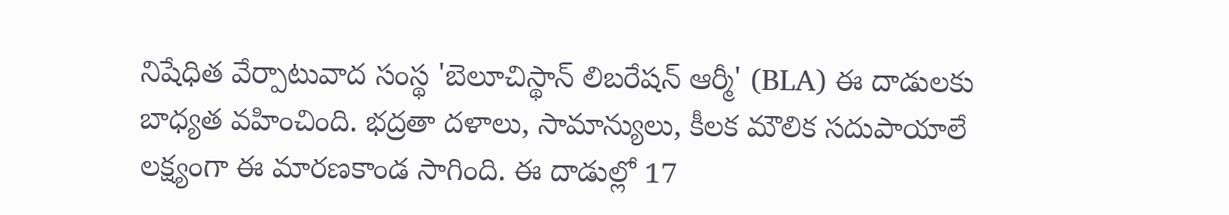నిషేధిత వేర్పాటువాద సంస్థ 'బెలూచిస్థాన్ లిబరేషన్ ఆర్మీ' (BLA) ఈ దాడులకు బాధ్యత వహించింది. భద్రతా దళాలు, సామాన్యులు, కీలక మౌలిక సదుపాయాలే లక్ష్యంగా ఈ మారణకాండ సాగింది. ఈ దాడుల్లో 17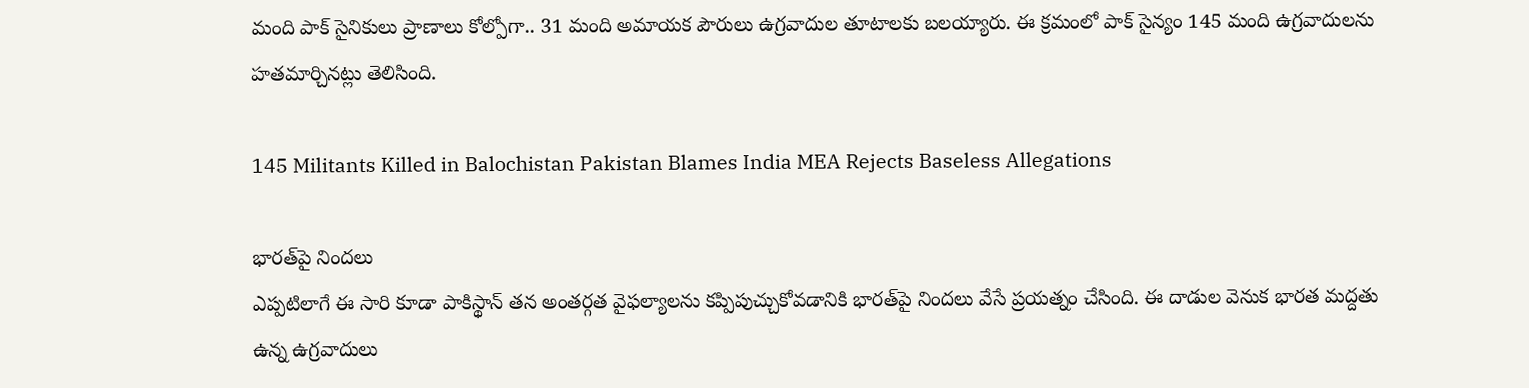మంది పాక్ సైనికులు ప్రాణాలు కోల్పోగా.. 31 మంది అమాయక పౌరులు ఉగ్రవాదుల తూటాలకు బలయ్యారు. ఈ క్రమంలో పాక్ సైన్యం 145 మంది ఉగ్రవాదులను హతమార్చినట్లు తెలిసింది.

145 Militants Killed in Balochistan Pakistan Blames India MEA Rejects Baseless Allegations

భారత్‌పై నిందలు
ఎప్పటిలాగే ఈ సారి కూడా పాకిస్థాన్ తన అంతర్గత వైఫల్యాలను కప్పిపుచ్చుకోవడానికి భారత్‌పై నిందలు వేసే ప్రయత్నం చేసింది. ఈ దాడుల వెనుక భారత మద్దతు ఉన్న ఉగ్రవాదులు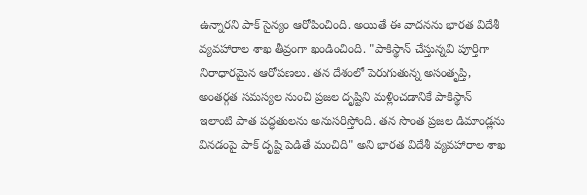ఉన్నారని పాక్ సైన్యం ఆరోపించింది. అయితే ఈ వాదనను భారత విదేశీ వ్యవహారాల శాఖ తీవ్రంగా ఖండించింది. "పాకిస్థాన్ చేస్తున్నవి పూర్తిగా నిరాధారమైన ఆరోపణలు. తన దేశంలో పెరుగుతున్న అసంతృప్తి, అంతర్గత సమస్యల నుంచి ప్రజల దృష్టిని మళ్లించడానికే పాకిస్థాన్ ఇలాంటి పాత పద్ధతులను అనుసరిస్తోంది. తన సొంత ప్రజల డిమాండ్లను వినడంపై పాక్ దృష్టి పెడితే మంచిది" అని భారత విదేశీ వ్యవహారాల శాఖ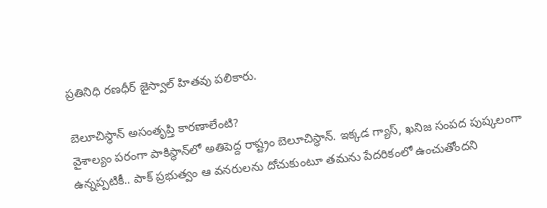ప్రతినిధి రణధీర్ జైస్వాల్ హితవు పలికారు.

బెలూచిస్థాన్ అసంతృప్తి కారణాలేంటి?
వైశాల్యం పరంగా పాకిస్థాన్‌లో అతిపెద్ద రాష్ట్రం బెలూచిస్థాన్. ఇక్కడ గ్యాస్, ఖనిజ సంపద పుష్కలంగా ఉన్నప్పటికీ.. పాక్ ప్రభుత్వం ఆ వనరులను దోచుకుంటూ తమను పేదరికంలో ఉంచుతోందని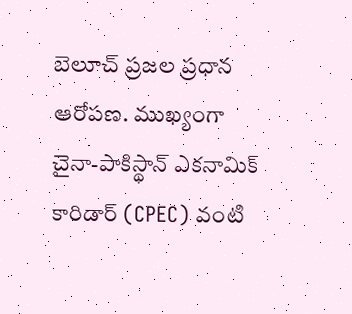బెలూచ్ ప్రజల ప్రధాన ఆరోపణ. ముఖ్యంగా చైనా-పాకిస్థాన్ ఎకనామిక్ కారిడార్ (CPEC) వంటి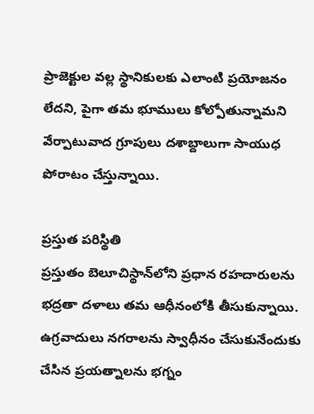ప్రాజెక్టుల వల్ల స్థానికులకు ఎలాంటి ప్రయోజనం లేదని, పైగా తమ భూములు కోల్పోతున్నామని వేర్పాటువాద గ్రూపులు దశాబ్దాలుగా సాయుధ పోరాటం చేస్తున్నాయి.

ప్రస్తుత పరిస్థితి
ప్రస్తుతం బెలూచిస్థాన్‌లోని ప్రధాన రహదారులను భద్రతా దళాలు తమ ఆధీనంలోకి తీసుకున్నాయి. ఉగ్రవాదులు నగరాలను స్వాధీనం చేసుకునేందుకు చేసిన ప్రయత్నాలను భగ్నం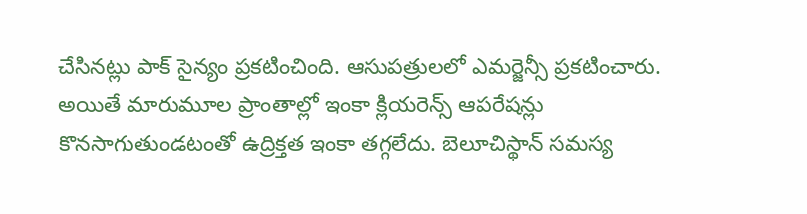చేసినట్లు పాక్ సైన్యం ప్రకటించింది. ఆసుపత్రులలో ఎమర్జెన్సీ ప్రకటించారు. అయితే మారుమూల ప్రాంతాల్లో ఇంకా క్లియరెన్స్ ఆపరేషన్లు కొనసాగుతుండటంతో ఉద్రిక్తత ఇంకా తగ్గలేదు. బెలూచిస్థాన్ సమస్య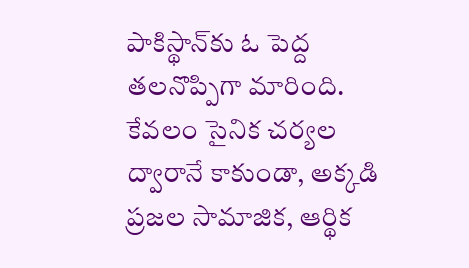పాకిస్థాన్‌కు ఓ పెద్ద తలనొప్పిగా మారింది. కేవలం సైనిక చర్యల ద్వారానే కాకుండా, అక్కడి ప్రజల సామాజిక, ఆర్థిక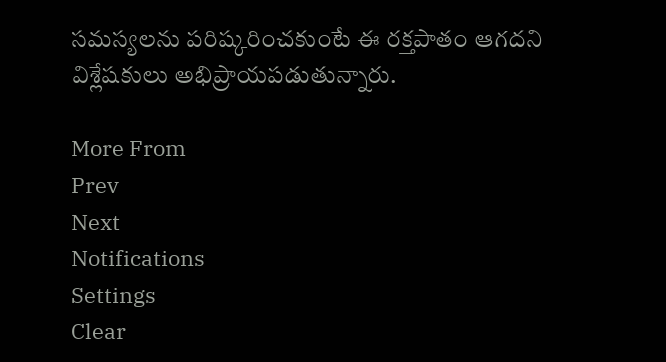సమస్యలను పరిష్కరించకుంటే ఈ రక్తపాతం ఆగదని విశ్లేషకులు అభిప్రాయపడుతున్నారు.

More From
Prev
Next
Notifications
Settings
Clear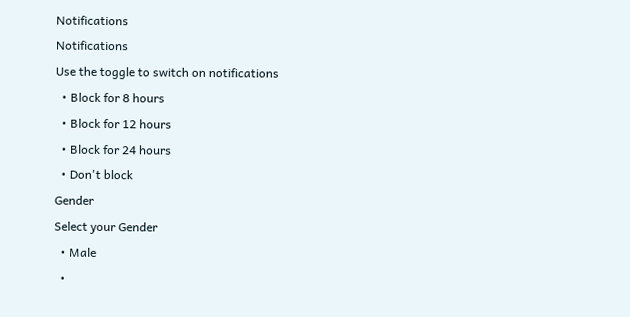Notifications
Notifications
Use the toggle to switch on notifications
  • Block for 8 hours
  • Block for 12 hours
  • Block for 24 hours
  • Don't block
Gender
Select your Gender
  • Male
  •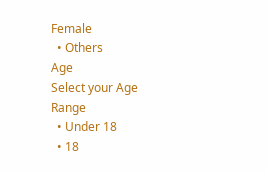Female
  • Others
Age
Select your Age Range
  • Under 18
  • 18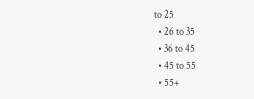to 25
  • 26 to 35
  • 36 to 45
  • 45 to 55
  • 55+